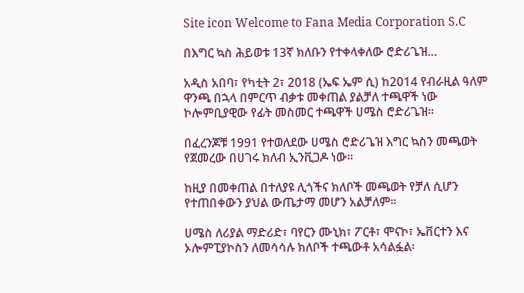Site icon Welcome to Fana Media Corporation S.C

በእግር ኳስ ሕይወቱ 13ኛ ክለቡን የተቀላቀለው ሮድሪጌዝ…

አዲስ አበባ፣ የካቲት 2፣ 2018 (ኤፍ ኤም ሲ) ከ2014 የብራዚል ዓለም ዋንጫ በኋላ በምርጥ ብቃቱ መቀጠል ያልቻለ ተጫዋች ነው ኮሎምቢያዊው የፊት መስመር ተጫዋች ሀሜስ ሮድሪጌዝ፡፡

በፈረንጆቹ 1991 የተወለደው ሀሜስ ሮድሪጌዝ እግር ኳስን መጫወት የጀመረው በሀገሩ ክለብ ኢንቪጋዶ ነው፡፡

ከዚያ በመቀጠል በተለያዩ ሊጎችና ክለቦች መጫወት የቻለ ሲሆን የተጠበቀውን ያህል ውጤታማ መሆን አልቻለም፡፡

ሀሜስ ለሪያል ማድሪድ፣ ባየርን ሙኒክ፣ ፖርቶ፣ ሞናኮ፣ ኤቨርተን እና ኦሎምፒያኮስን ለመሳሳሉ ክለቦች ተጫውቶ አሳልፏል፡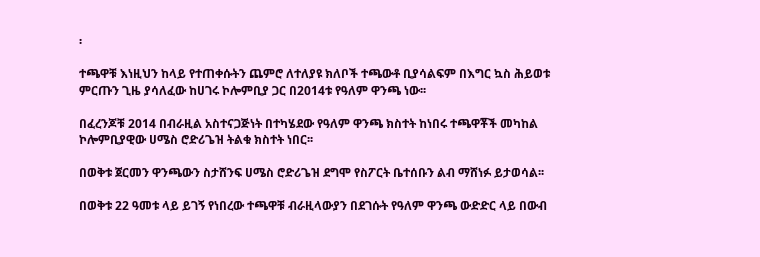፡

ተጫዋቹ እነዚህን ከላይ የተጠቀሱትን ጨምሮ ለተለያዩ ክለቦች ተጫውቶ ቢያሳልፍም በእግር ኳስ ሕይወቱ ምርጡን ጊዜ ያሳለፈው ከሀገሩ ኮሎምቢያ ጋር በ2014ቱ የዓለም ዋንጫ ነው፡፡

በፈረንጆቹ 2014 በብራዚል አስተናጋጅነት በተካሄደው የዓለም ዋንጫ ክስተት ከነበሩ ተጫዋቾች መካከል ኮሎምቢያዊው ሀሜስ ሮድሪጌዝ ትልቁ ክስተት ነበር፡፡

በወቅቱ ጀርመን ዋንጫውን ስታሸንፍ ሀሜስ ሮድሪጌዝ ደግሞ የስፖርት ቤተሰቡን ልብ ማሸነፉ ይታወሳል፡፡

በወቅቱ 22 ዓመቱ ላይ ይገኝ የነበረው ተጫዋቹ ብራዚላውያን በደገሱት የዓለም ዋንጫ ውድድር ላይ በውብ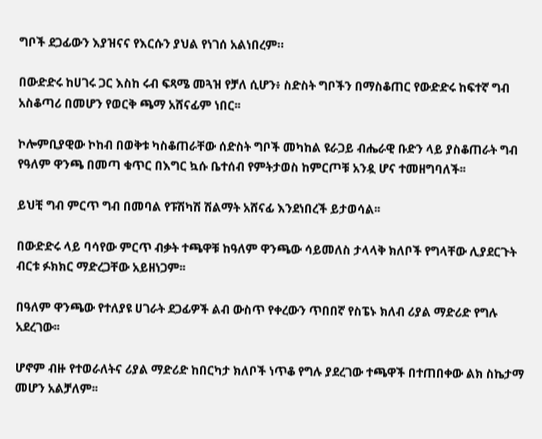ግቦች ደጋፊውን እያዝናና የእርሱን ያህል የነገሰ አልነበረም።

በውድድሩ ከሀገሩ ጋር እስከ ሩብ ፍጻሜ መጓዝ የቻለ ሲሆን፥ ስድስት ግቦችን በማስቆጠር የውድድሩ ከፍተኛ ግብ አስቆጣሪ በመሆን የወርቅ ጫማ አሸናፊም ነበር፡፡

ኮሎምቢያዊው ኮከብ በወቅቱ ካስቆጠራቸው ሰድስት ግቦች መካከል ዩራጋይ ብሔራዊ ቡድን ላይ ያስቆጠራት ግብ የዓለም ዋንጫ በመጣ ቁጥር በእግር ኳሱ ቤተሰብ የምትታወስ ከምርጦቹ አንዷ ሆና ተመዘግባለች፡፡

ይህቺ ግብ ምርጥ ግብ በመባል የፑሽካሽ ሽልማት አሸናፊ እንደነበረች ይታወሳል፡፡

በውድድሩ ላይ ባሳየው ምርጥ ብቃት ተጫዋቹ ከዓለም ዋንጫው ሳይመለስ ታላላቅ ክለቦች የግላቸው ሊያደርጉት ብርቱ ፉክክር ማድረጋቸው አይዘነጋም፡፡

በዓለም ዋንጫው የተለያዩ ሀገራት ደጋፊዎች ልብ ውስጥ የቀረውን ጥበበኛ የስፔኑ ክለብ ሪያል ማድሪድ የግሉ አደረገው፡፡

ሆኖም ብዙ የተወራለትና ሪያል ማድሪድ ከበርካታ ክለቦች ነጥቆ የግሉ ያደረገው ተጫዋች በተጠበቀው ልክ ስኬታማ መሆን አልቻለም፡፡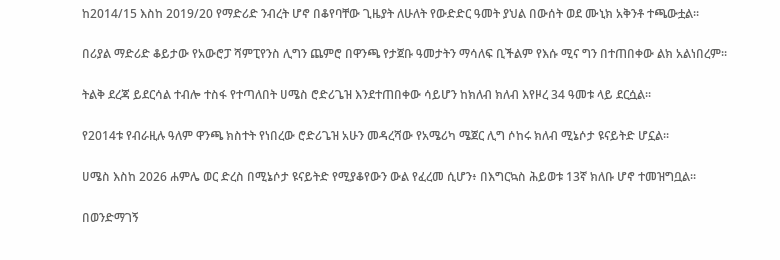ከ2014/15 እስከ 2019/20 የማድሪድ ንብረት ሆኖ በቆየባቸው ጊዜያት ለሁለት የውድድር ዓመት ያህል በውሰት ወደ ሙኒክ አቅንቶ ተጫውቷል፡፡

በሪያል ማድሪድ ቆይታው የአውሮፓ ሻምፒየንስ ሊግን ጨምሮ በዋንጫ የታጀቡ ዓመታትን ማሳለፍ ቢችልም የእሱ ሚና ግን በተጠበቀው ልክ አልነበረም፡፡

ትልቅ ደረጃ ይደርሳል ተብሎ ተስፋ የተጣለበት ሀሜስ ሮድሪጌዝ እንደተጠበቀው ሳይሆን ከክለብ ክለብ እየዞረ 34 ዓመቱ ላይ ደርሷል፡፡

የ2014ቱ የብራዚሉ ዓለም ዋንጫ ክስተት የነበረው ሮድሪጌዝ አሁን መዳረሻው የአሜሪካ ሜጀር ሊግ ሶከሩ ክለብ ሚኔሶታ ዩናይትድ ሆኗል፡፡

ሀሜስ እስከ 2026 ሐምሌ ወር ድረስ በሚኔሶታ ዩናይትድ የሚያቆየውን ውል የፈረመ ሲሆን፥ በእግርኳስ ሕይወቱ 13ኛ ክለቡ ሆኖ ተመዝግቧል፡፡

በወንድማገኝ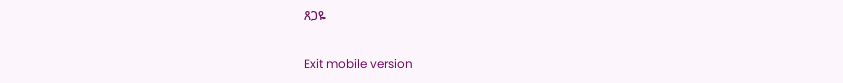ጸጋዬ

Exit mobile version